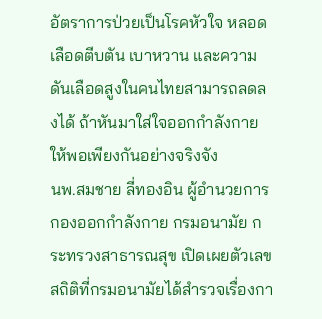อัตราการป่วยเป็นโรคหัวใจ หลอดเลือดตีบตัน เบาหวาน และความดันเลือดสูงในคนไทยสามารถลดลงได้ ถ้าหันมาใส่ใจออกกำลังกายให้พอเพียงกันอย่างจริงจัง
นพ.สมชาย ลี่ทองอิน ผู้อำนวยการกองออกกำลังกาย กรมอนามัย กระทรวงสาธารณสุข เปิดเผยตัวเลขสถิติที่กรมอนามัยได้สำรวจเรื่องกา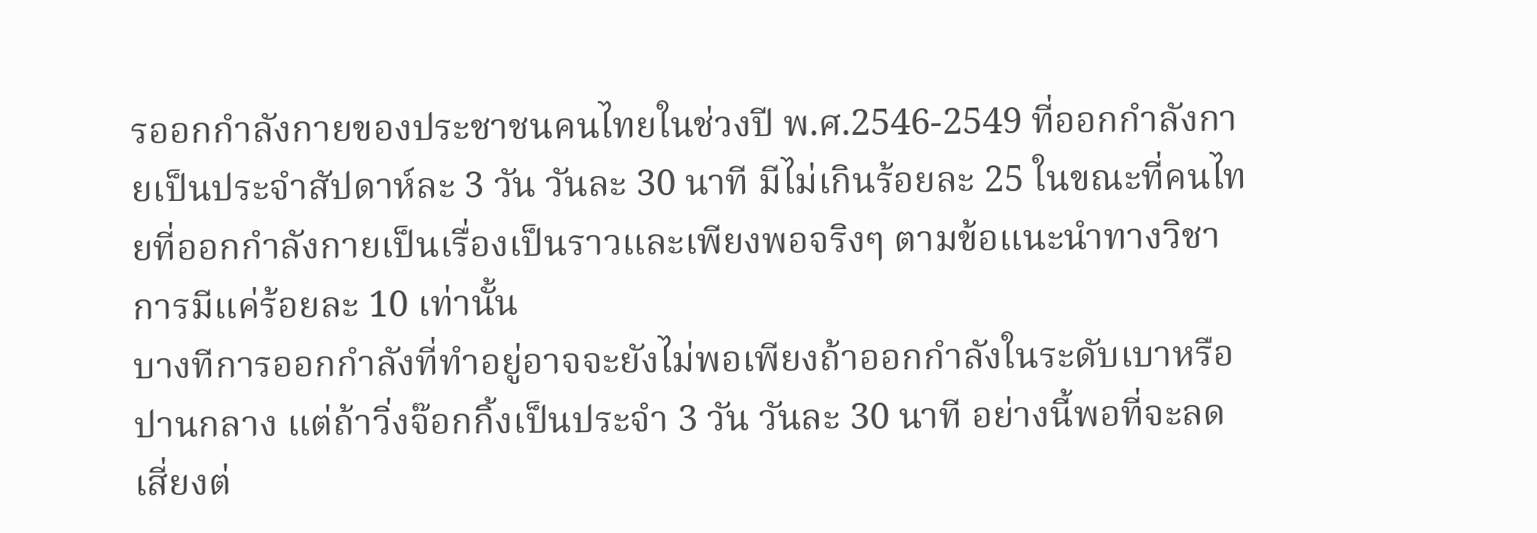รออกกำลังกายของประชาชนคนไทยในช่วงปี พ.ศ.2546-2549 ที่ออกกำลังกายเป็นประจำสัปดาห์ละ 3 วัน วันละ 30 นาที มีไม่เกินร้อยละ 25 ในขณะที่คนไทยที่ออกกำลังกายเป็นเรื่องเป็นราวและเพียงพอจริงๆ ตามข้อแนะนำทางวิชาการมีแค่ร้อยละ 10 เท่านั้น
บางทีการออกกำลังที่ทำอยู่อาจจะยังไม่พอเพียงถ้าออกกำลังในระดับเบาหรือปานกลาง แต่ถ้าวิ่งจ๊อกกิ้งเป็นประจำ 3 วัน วันละ 30 นาที อย่างนี้พอที่จะลดเสี่ยงต่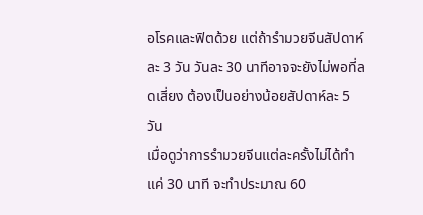อโรคและฟิตด้วย แต่ถ้ารำมวยจีนสัปดาห์ละ 3 วัน วันละ 30 นาทีอาจจะยังไม่พอที่ลดเสี่ยง ต้องเป็นอย่างน้อยสัปดาห์ละ 5 วัน
เมื่อดูว่าการรำมวยจีนแต่ละครั้งไม่ได้ทำแค่ 30 นาที จะทำประมาณ 60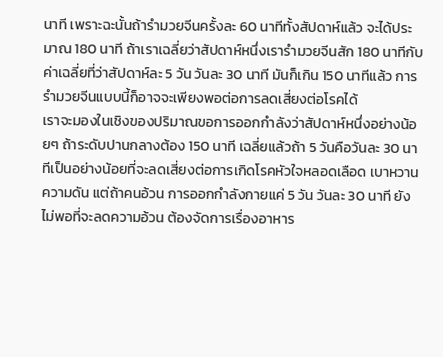นาที เพราะฉะนั้นถ้ารำมวยจีนครั้งละ 60 นาทีทั้งสัปดาห์แล้ว จะได้ประมาณ 180 นาที ถ้าเราเฉลี่ยว่าสัปดาห์หนึ่งเรารำมวยจีนสัก 180 นาทีกับค่าเฉลี่ยที่ว่าสัปดาห์ละ 5 วัน วันละ 30 นาที มันก็เกิน 150 นาทีแล้ว การรำมวยจีนแบบนี้ก็อาจจะเพียงพอต่อการลดเสี่ยงต่อโรคได้
เราจะมองในเชิงของปริมาณขอการออกกำลังว่าสัปดาห์หนึ่งอย่างน้อยๆ ถ้าระดับปานกลางต้อง 150 นาที เฉลี่ยแล้วถ้า 5 วันคือวันละ 30 นาทีเป็นอย่างน้อยที่จะลดเสี่ยงต่อการเกิดโรคหัวใจหลอดเลือด เบาหวาน ความดัน แต่ถ้าคนอ้วน การออกกำลังกายแค่ 5 วัน วันละ 30 นาที ยังไม่พอที่จะลดความอ้วน ต้องจัดการเรื่องอาหาร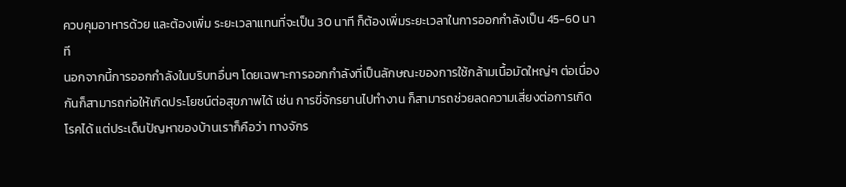ควบคุมอาหารด้วย และต้องเพิ่ม ระยะเวลาแทนที่จะเป็น 30 นาที ก็ต้องเพิ่มระยะเวลาในการออกกำลังเป็น 45-60 นาที
นอกจากนี้การออกกำลังในบริบทอื่นๆ โดยเฉพาะการออกกำลังที่เป็นลักษณะของการใช้กล้ามเนื้อมัดใหญ่ๆ ต่อเนื่องกันก็สามารถก่อให้เกิดประโยชน์ต่อสุขภาพได้ เช่น การขี่จักรยานไปทำงาน ก็สามารถช่วยลดความเสี่ยงต่อการเกิดโรคได้ แต่ประเด็นปัญหาของบ้านเราก็คือว่า ทางจักร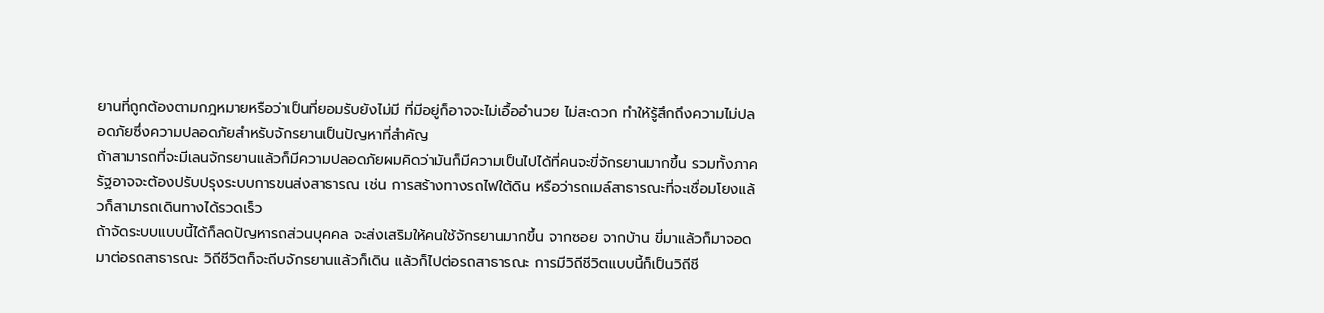ยานที่ถูกต้องตามกฎหมายหรือว่าเป็นที่ยอมรับยังไม่มี ที่มีอยู่ก็อาจจะไม่เอื้ออำนวย ไม่สะดวก ทำให้รู้สึกถึงความไม่ปลอดภัยซึ่งความปลอดภัยสำหรับจักรยานเป็นปัญหาที่สำคัญ
ถ้าสามารถที่จะมีเลนจักรยานแล้วก็มีความปลอดภัยผมคิดว่ามันก็มีความเป็นไปได้ที่คนจะขี่จักรยานมากขึ้น รวมทั้งภาครัฐอาจจะต้องปรับปรุงระบบการขนส่งสาธารณ เช่น การสร้างทางรถไฟใต้ดิน หรือว่ารถเมล์สาธารณะที่จะเชื่อมโยงแล้วก็สามารถเดินทางได้รวดเร็ว
ถ้าจัดระบบแบบนี้ได้ก็ลดปัญหารถส่วนบุคคล จะส่งเสริมให้คนใช้จักรยานมากขึ้น จากซอย จากบ้าน ขี่มาแล้วก็มาจอดมาต่อรถสาธารณะ วิถีชีวิตก็จะถีบจักรยานแล้วก็เดิน แล้วก็ไปต่อรถสาธารณะ การมีวิถีชีวิตแบบนี้ก็เป็นวิถีชี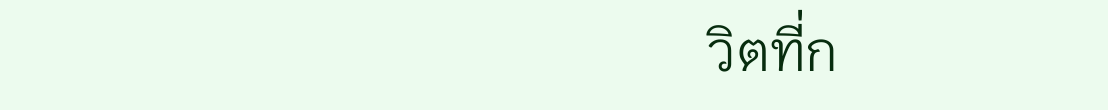วิตที่ก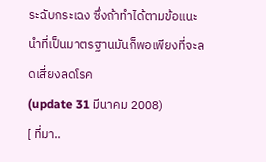ระฉับกระเฉง ซึ่งถ้าทำได้ตามข้อแนะนำที่เป็นมาตรฐานมันก็พอเพียงที่จะลดเสี่ยงลดโรค
(update 31 มีนาคม 2008)
[ ที่มา..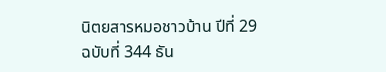นิตยสารหมอชาวบ้าน ปีที่ 29 ฉบับที่ 344 ธัน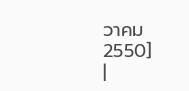วาคม 2550]
|